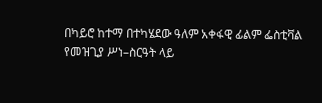በካይሮ ከተማ በተካሄደው ዓለም አቀፋዊ ፊልም ፌስቲቫል የመዝጊያ ሥነ–ስርዓት ላይ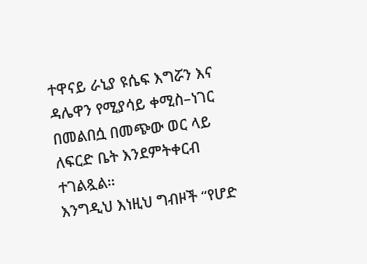ተዋናይ ራኒያ ዩሴፍ እግሯን እና ዳሌዋን የሚያሳይ ቀሚስ–ነገር በመልበሷ በመጭው ወር ላይ ለፍርድ ቤት እንደምትቀርብ ተገልጿል።
እንግዲህ እነዚህ ግብዞች “የሆድ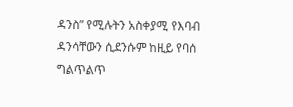ዳንስ” የሚሉትን አስቀያሚ የእባብ ዳንሳቸውን ሲደንሱም ከዚይ የባሰ ግልጥልጥ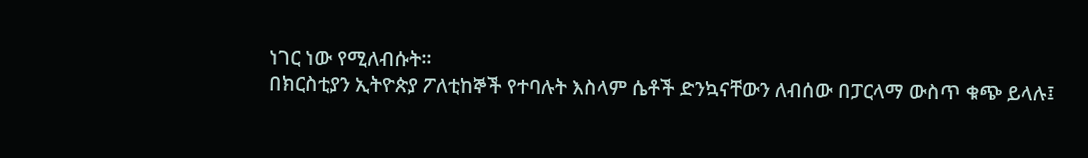ነገር ነው የሚለብሱት።
በክርስቲያን ኢትዮጵያ ፖለቲከኞች የተባሉት እስላም ሴቶች ድንኳናቸውን ለብሰው በፓርላማ ውስጥ ቁጭ ይላሉ፤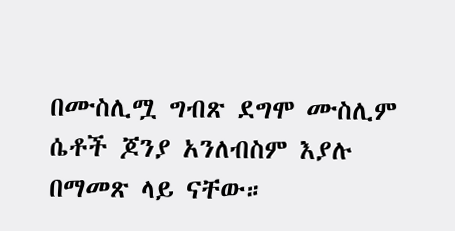በሙስሊሟ ግብጽ ደግሞ ሙስሊም ሴቶች ጆንያ አንለብስም እያሉ በማመጽ ላይ ናቸው።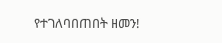የተገለባበጠበት ዘመን!